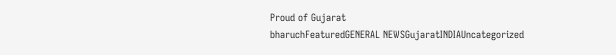Proud of Gujarat
bharuchFeaturedGENERAL NEWSGujaratINDIAUncategorized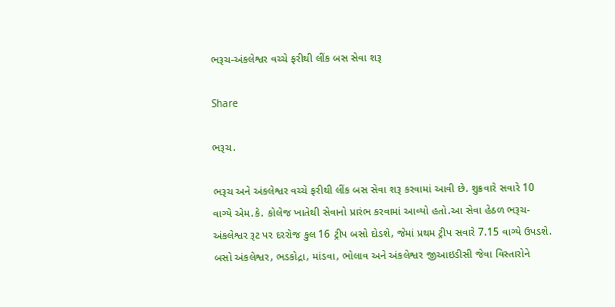ભરૂચ-અંકલેશ્વર વચ્ચે ફરીથી લીંક બસ સેવા શરૂ

Share

ભરૂચ.

ભરૂચ અને અંકલેશ્વર વચ્ચે ફરીથી લીંક બસ સેવા શરૂ કરવામાં આવી છે. શુક્રવારે સવારે 10 વાગ્યે એમ.કે. કોલેજ ખાતેથી સેવાનો પ્રારંભ કરવામાં આવ્યો હતો.આ સેવા હેઠળ ભરૂચ-અંકલેશ્વર રૂટ પર દરરોજ કુલ 16 ટ્રીપ બસો દોડશે, જેમાં પ્રથમ ટ્રીપ સવારે 7.15 વાગ્યે ઉપડશે. બસો અંકલેશ્વર, ભડકોદ્રા, માંડવા, ભોલાવ અને અંકલેશ્વર જીઆઇડીસી જેવા વિસ્તારોને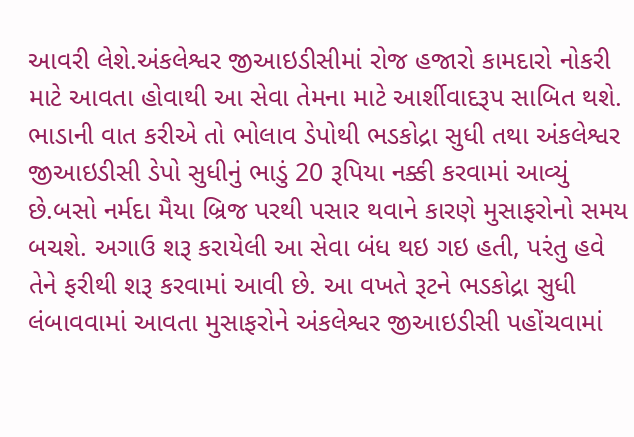આવરી લેશે.અંકલેશ્વર જીઆઇડીસીમાં રોજ હજારો કામદારો નોકરી માટે આવતા હોવાથી આ સેવા તેમના માટે આર્શીવાદરૂપ સાબિત થશે. ભાડાની વાત કરીએ તો ભોલાવ ડેપોથી ભડકોદ્રા સુધી તથા અંકલેશ્વર જીઆઇડીસી ડેપો સુધીનું ભાડું 20 રૂપિયા નક્કી કરવામાં આવ્યું છે.બસો નર્મદા મૈયા બ્રિજ પરથી પસાર થવાને કારણે મુસાફરોનો સમય બચશે. અગાઉ શરૂ કરાયેલી આ સેવા બંધ થઇ ગઇ હતી, પરંતુ હવે તેને ફરીથી શરૂ કરવામાં આવી છે. આ વખતે રૂટને ભડકોદ્રા સુધી લંબાવવામાં આવતા મુસાફરોને અંકલેશ્વર જીઆઇડીસી પહોંચવામાં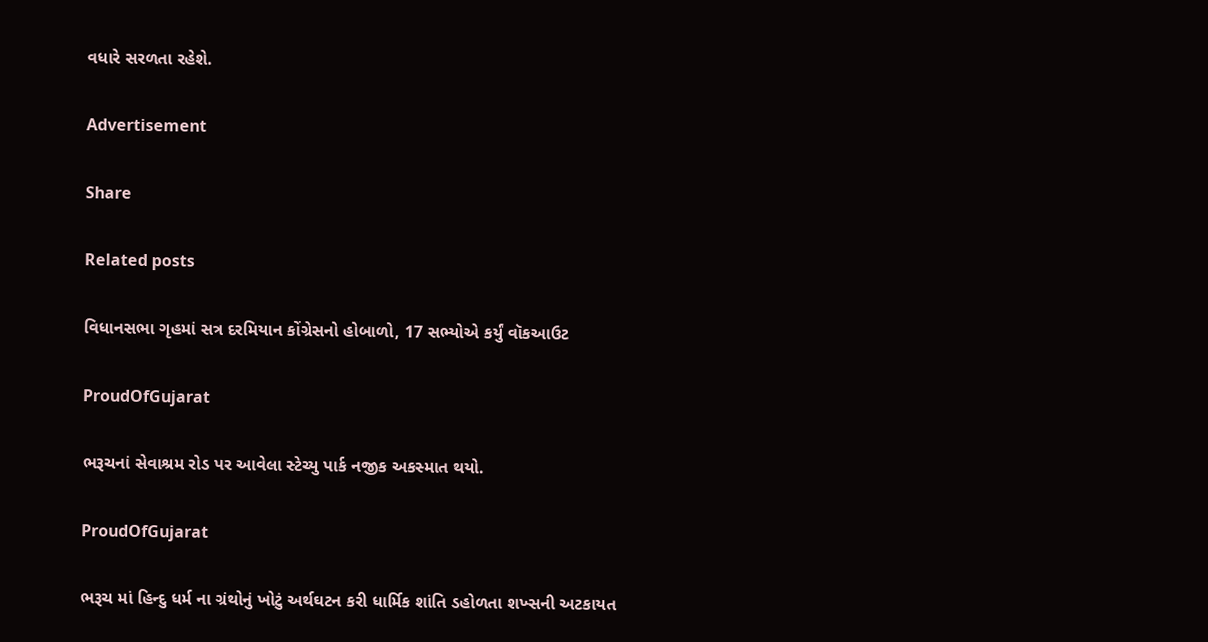વધારે સરળતા રહેશે.

Advertisement

Share

Related posts

વિધાનસભા ગૃહમાં સત્ર દરમિયાન કોંગ્રેસનો હોબાળો, 17 સભ્યોએ કર્યું વૉકઆઉટ

ProudOfGujarat

ભરૂચનાં સેવાશ્રમ રોડ પર આવેલા સ્ટેચ્યુ પાર્ક નજીક અકસ્માત થયો.

ProudOfGujarat

ભરૂચ માં હિન્દુ ધર્મ ના ગ્રંથોનું ખોટું અર્થઘટન કરી ધાર્મિક શાંતિ ડહોળતા શખ્સની અટકાયત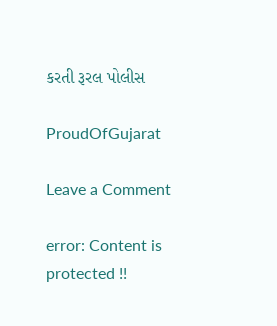કરતી રૂરલ પોલીસ

ProudOfGujarat

Leave a Comment

error: Content is protected !!